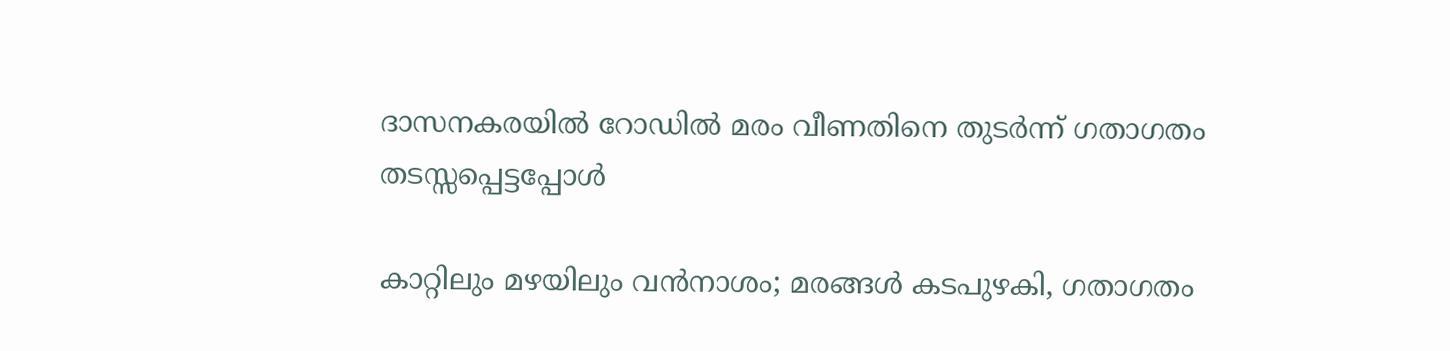ദാസനകരയിൽ റോഡിൽ മരം വീണതിനെ തുടർന്ന് ഗതാഗതം തടസ്സപ്പെട്ടപ്പോൾ

കാറ്റിലും മഴയിലും വൻനാശം; മരങ്ങൾ കടപുഴകി, ഗതാഗതം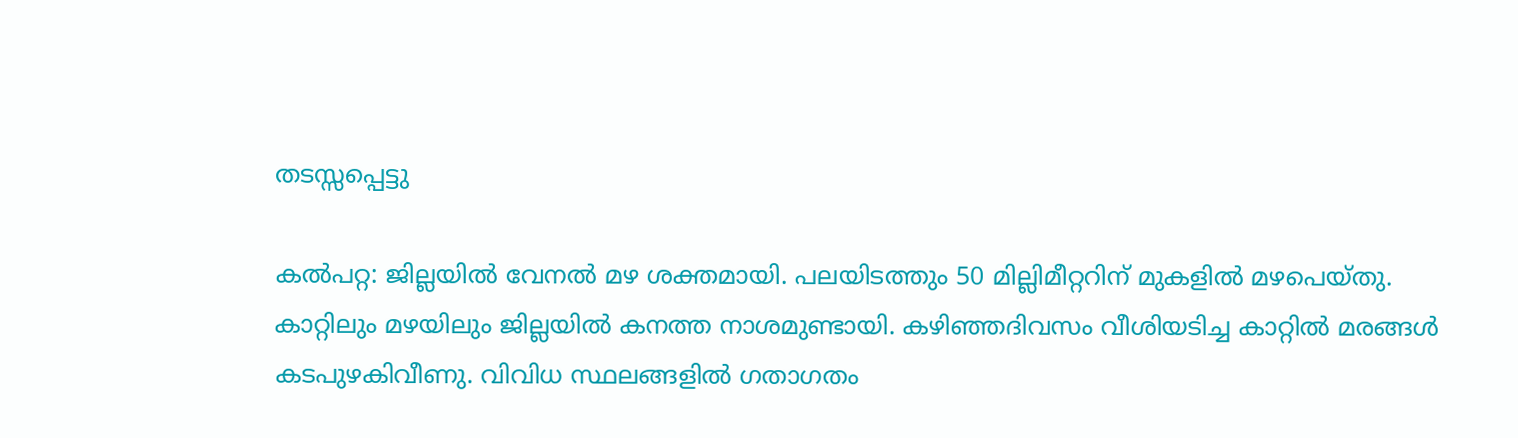തടസ്സപ്പെട്ടു

കൽപറ്റ: ജില്ലയിൽ വേനൽ മഴ ശക്തമായി. പലയിടത്തും 50 മില്ലിമീറ്ററിന് മുകളില്‍ മഴപെയ്തു. കാറ്റിലും മഴയിലും ജില്ലയിൽ കനത്ത നാശമുണ്ടായി. കഴിഞ്ഞദിവസം വീശിയടിച്ച കാറ്റിൽ മരങ്ങൾ കടപുഴകിവീണു. വിവിധ സ്ഥലങ്ങളിൽ ഗതാഗതം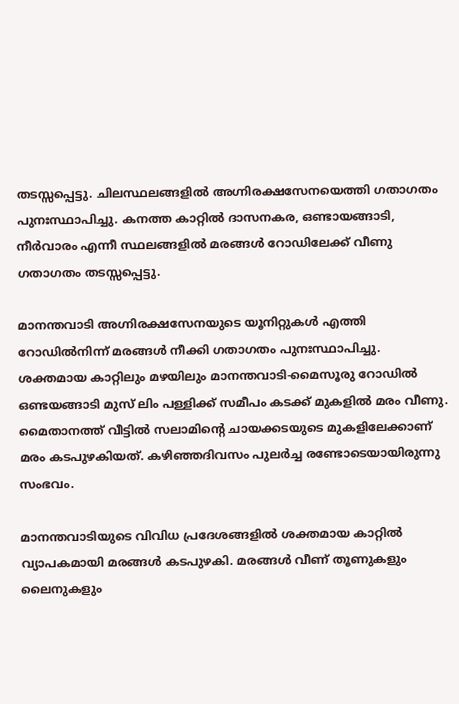തടസ്സപ്പെട്ടു. ചിലസ്ഥലങ്ങളിൽ അഗ്നിരക്ഷസേനയെത്തി ഗതാഗതം പുനഃസ്ഥാപിച്ചു. കനത്ത കാറ്റിൽ ദാസനകര, ഒണ്ടായങ്ങാടി, നീർവാരം എന്നീ സ്ഥലങ്ങളിൽ മരങ്ങൾ റോഡിലേക്ക് വീണു ഗതാഗതം തടസ്സപ്പെട്ടു.

മാനന്തവാടി അഗ്നിരക്ഷസേനയുടെ യൂനിറ്റുകൾ എത്തി റോഡിൽനിന്ന് മരങ്ങൾ നീക്കി ഗതാഗതം പുനഃസ്ഥാപിച്ചു. ശക്തമായ കാറ്റിലും മഴയിലും മാനന്തവാടി-മൈസൂരു റോഡില്‍ ഒണ്ടയങ്ങാടി മുസ് ലിം പള്ളിക്ക് സമീപം കടക്ക് മുകളിൽ മരം വീണു. മൈതാനത്ത് വീട്ടില്‍ സലാമിന്റെ ചായക്കടയുടെ മുകളിലേക്കാണ് മരം കടപുഴകിയത്. കഴിഞ്ഞദിവസം പുലർച്ച രണ്ടോടെയായിരുന്നു സംഭവം.

മാനന്തവാടിയുടെ വിവിധ പ്രദേശങ്ങളിൽ ശക്തമായ കാറ്റില്‍ വ്യാപകമായി മരങ്ങള്‍ കടപുഴകി. മരങ്ങള്‍ വീണ് തൂണുകളും ലൈനുകളും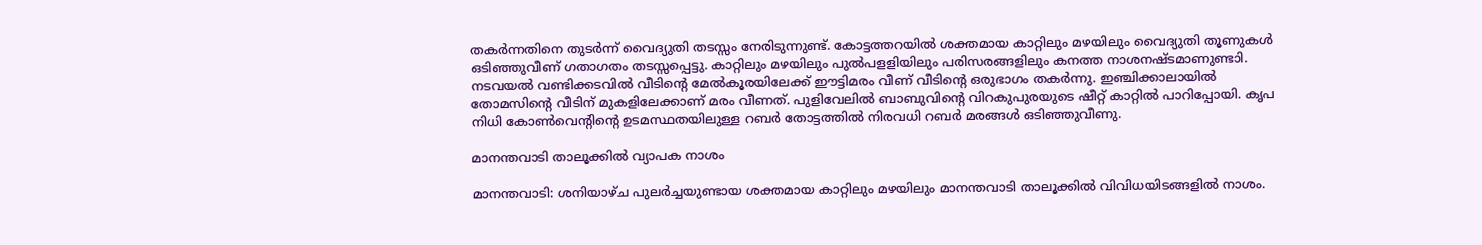തകര്‍ന്നതിനെ തുടര്‍ന്ന് വൈദ്യുതി തടസ്സം നേരിടുന്നുണ്ട്. കോട്ടത്തറയിൽ ശക്തമായ കാറ്റിലും മഴയിലും വൈദ്യുതി തൂണുകൾ ഒടിഞ്ഞുവീണ് ഗതാഗതം തടസ്സപ്പെട്ടു. കാറ്റിലും മഴയിലും പുൽപളളിയിലും പരിസരങ്ങളിലും കനത്ത നാശനഷ്ടമാണുണ്ടാി. നടവയൽ വണ്ടിക്കടവിൽ വീടിന്റെ മേൽകൂരയിലേക്ക് ഈട്ടിമരം വീണ് വീടിന്റെ ഒരുഭാഗം തകർന്നു. ഇഞ്ചിക്കാലായിൽ തോമസിന്റെ വീടിന് മുകളിലേക്കാണ് മരം വീണത്. പുളിവേലിൽ ബാബുവിന്റെ വിറകുപുരയുടെ ഷീറ്റ് കാറ്റിൽ പാറിപ്പോയി. കൃപ നിധി കോൺവെന്റിന്റെ ഉടമസ്ഥതയിലുള്ള റബർ തോട്ടത്തിൽ നിരവധി റബർ മരങ്ങൾ ഒടിഞ്ഞുവീണു.

മാനന്തവാടി താലൂക്കിൽ വ്യാപക നാശം

മാനന്തവാടി: ശനിയാഴ്ച പുലർച്ചയുണ്ടായ ശക്തമായ കാറ്റിലും മഴയിലും മാനന്തവാടി താലൂക്കിൽ വിവിധയിടങ്ങളിൽ നാശം.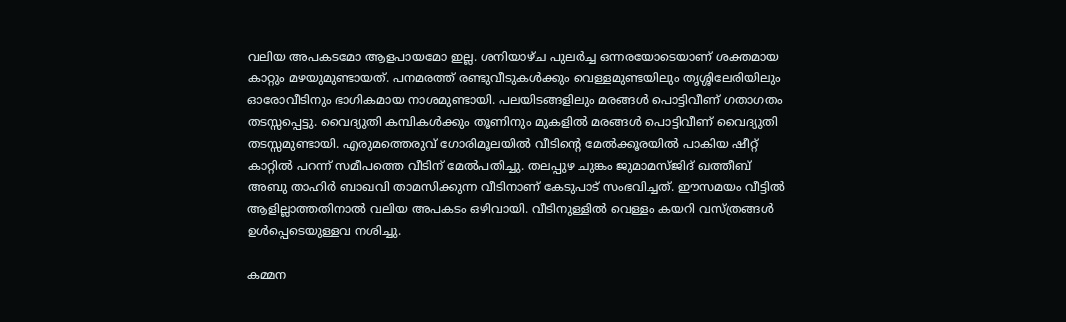വലിയ അപകടമോ ആളപായമോ ഇല്ല. ശനിയാഴ്ച പുലർച്ച ഒന്നരയോടെയാണ് ശക്തമായ കാറ്റും മഴയുമുണ്ടായത്. പനമരത്ത് രണ്ടുവീടുകൾക്കും വെള്ളമുണ്ടയിലും തൃശ്ശിലേരിയിലും ഓരോവീടിനും ഭാഗികമായ നാശമുണ്ടായി. പലയിടങ്ങളിലും മരങ്ങൾ പൊട്ടിവീണ് ഗതാഗതം തടസ്സപ്പെട്ടു. വൈദ്യുതി കമ്പികൾക്കും തൂണിനും മുകളിൽ മരങ്ങൾ പൊട്ടിവീണ് വൈദ്യുതി തടസ്സമുണ്ടായി. എരുമത്തെരുവ് ഗോരിമൂലയിൽ വീടിന്റെ മേൽക്കൂരയിൽ പാകിയ ഷീറ്റ് കാറ്റിൽ പറന്ന് സമീപത്തെ വീടിന് മേൽപതിച്ചു. തലപ്പുഴ ചുങ്കം ജുമാമസ്ജിദ് ഖത്തീബ് അബു താഹിർ ബാഖവി താമസിക്കുന്ന വീടിനാണ് കേടുപാട് സംഭവിച്ചത്. ഈസമയം വീട്ടിൽ ആളില്ലാത്തതിനാൽ വലിയ അപകടം ഒഴിവായി. വീടിനുള്ളിൽ വെള്ളം കയറി വസ്ത്രങ്ങൾ ഉൾപ്പെടെയുള്ളവ നശിച്ചു.

കമ്മന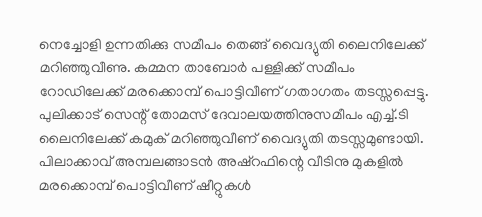നെച്ചോളി ഉന്നതിക്കു സമീപം തെങ്ങ് വൈദ്യുതി ലൈനിലേക്ക് മറിഞ്ഞുവീണു. കമ്മന താബോർ പള്ളിക്ക് സമീപം റോഡിലേക്ക് മരക്കൊമ്പ് പൊട്ടിവീണ് ഗതാഗതം തടസ്സപ്പെട്ടു. പുലിക്കാട് സെന്റ് തോമസ് ദേവാലയത്തിനുസമീപം എച്ച്.ടി ലൈനിലേക്ക് കമുക് മറിഞ്ഞുവീണ് വൈദ്യുതി തടസ്സമുണ്ടായി. പിലാക്കാവ് അമ്പലങ്ങാടൻ അഷ്‌റഫിന്റെ വീടിനു മുകളിൽ മരക്കൊമ്പ് പൊട്ടിവീണ് ഷീറ്റുകൾ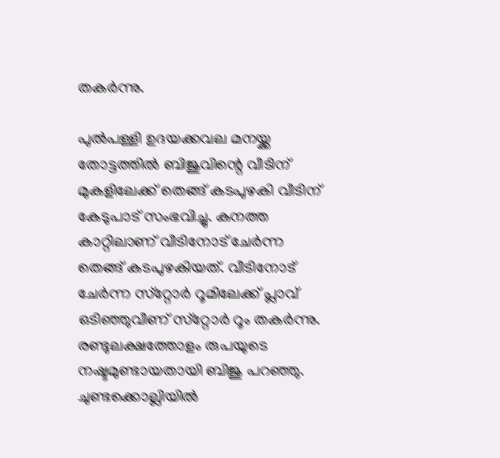തകർന്നു.

പുല്‍പള്ളി ഉദയക്കവല മനയ്ക്ക തോട്ടത്തില്‍ ബിജുവിന്റെ വീടിന് മുകളിലേക്ക് തെങ്ങ് കടപുഴകി വീടിന് കേടുപാട് സംഭവിച്ചു. കനത്ത കാറ്റിലാണ് വീടിനോട് ചേര്‍ന്ന തെങ്ങ് കടപുഴകിയത്. വീടിനോട് ചേര്‍ന്ന സ്‌റ്റോര്‍ റൂമിലേക്ക് പ്ലാവ് ഒടിഞ്ഞുവീണ് സ്‌റ്റോര്‍ റൂം തകര്‍ന്നു. രണ്ടുലക്ഷത്തോളം രുപയുടെ നഷ്ടമുണ്ടായതായി ബിജു പറഞ്ഞു. ചുണ്ടക്കൊല്ലിയില്‍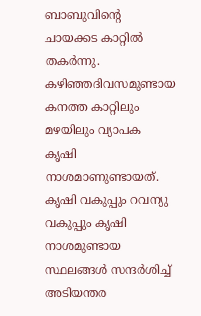ബാബുവിന്റെ ചായക്കട കാറ്റില്‍ തകര്‍ന്നു. കഴിഞ്ഞദിവസമുണ്ടായ കനത്ത കാറ്റിലും മഴയിലും വ്യാപക കൃഷി നാശമാണുണ്ടായത്. കൃഷി വകുപ്പും റവന്യു വകുപ്പും കൃഷി നാശമുണ്ടായ സ്ഥലങ്ങള്‍ സന്ദര്‍ശിച്ച് അടിയന്തര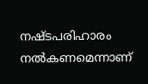നഷ്ടപരിഹാരം നല്‍കണമെന്നാണ്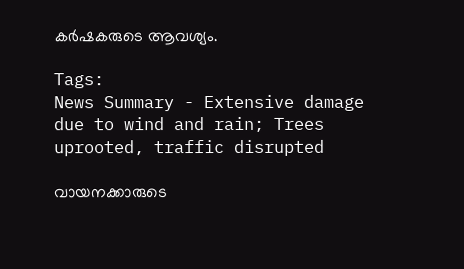കര്‍ഷകരുടെ ആവശ്യം.

Tags:
News Summary - Extensive damage due to wind and rain; Trees uprooted, traffic disrupted

വായനക്കാരുടെ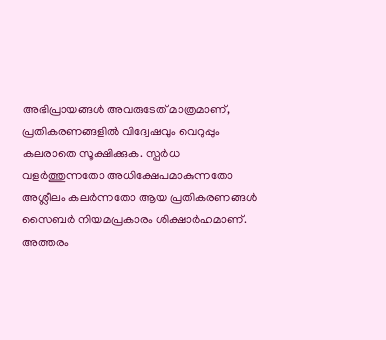അഭിപ്രായങ്ങള്‍ അവരുടേത് മാത്രമാണ്, പ്രതികരണങ്ങളിൽ വിദ്വേഷവും വെറുപ്പും കലരാതെ സൂക്ഷിക്കുക. സ്പർധ വളർത്തുന്നതോ അധിക്ഷേപമാകുന്നതോ അശ്ലീലം കലർന്നതോ ആയ പ്രതികരണങ്ങൾ സൈബർ നിയമപ്രകാരം ശിക്ഷാർഹമാണ്. അത്തരം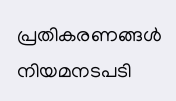പ്രതികരണങ്ങൾ നിയമനടപടി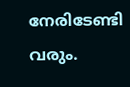നേരിടേണ്ടി വരും.